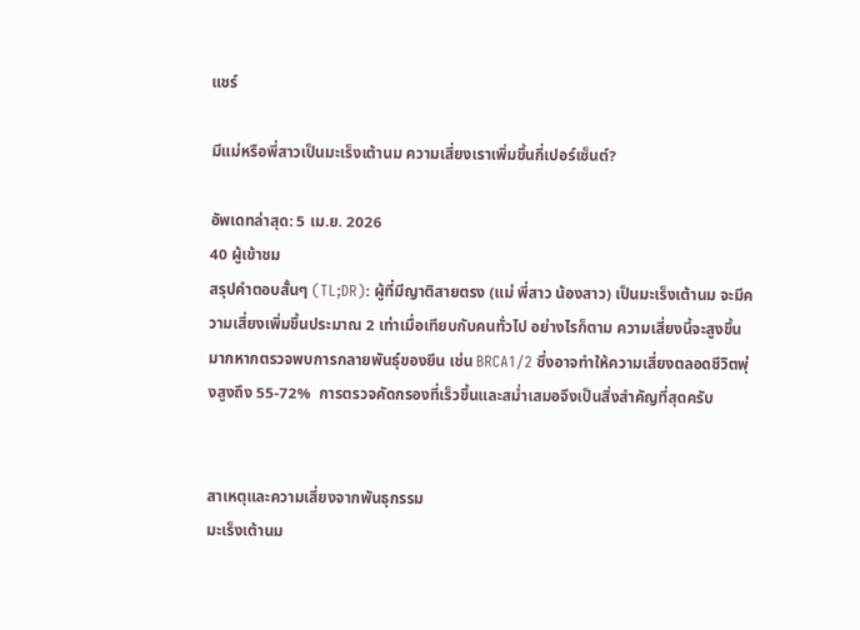แชร์

มีแม่หรือพี่สาวเป็นมะเร็งเต้านม ความเสี่ยงเราเพิ่มขึ้นกี่เปอร์เซ็นต์?

อัพเดทล่าสุด: 5 เม.ย. 2026
40 ผู้เข้าชม
สรุปคำตอบสั้นๆ (TL;DR): ผู้ที่มีญาติสายตรง (แม่ พี่สาว น้องสาว) เป็นมะเร็งเต้านม จะมีความเสี่ยงเพิ่มขึ้นประมาณ 2 เท่าเมื่อเทียบกับคนทั่วไป อย่างไรก็ตาม ความเสี่ยงนี้จะสูงขึ้นมากหากตรวจพบการกลายพันธุ์ของยีน เช่น BRCA1/2 ซึ่งอาจทำให้ความเสี่ยงตลอดชีวิตพุ่งสูงถึง 55-72%  การตรวจคัดกรองที่เร็วขึ้นและสม่ำเสมอจึงเป็นสิ่งสำคัญที่สุดครับ


สาเหตุและความเสี่ยงจากพันธุกรรม
มะเร็งเต้านม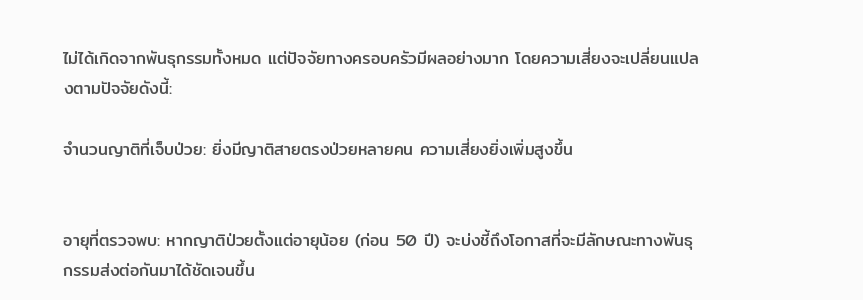ไม่ได้เกิดจากพันธุกรรมทั้งหมด แต่ปัจจัยทางครอบครัวมีผลอย่างมาก โดยความเสี่ยงจะเปลี่ยนแปลงตามปัจจัยดังนี้:

จำนวนญาติที่เจ็บป่วย: ยิ่งมีญาติสายตรงป่วยหลายคน ความเสี่ยงยิ่งเพิ่มสูงขึ้น


อายุที่ตรวจพบ: หากญาติป่วยตั้งแต่อายุน้อย (ก่อน 50 ปี) จะบ่งชี้ถึงโอกาสที่จะมีลักษณะทางพันธุกรรมส่งต่อกันมาได้ชัดเจนขึ้น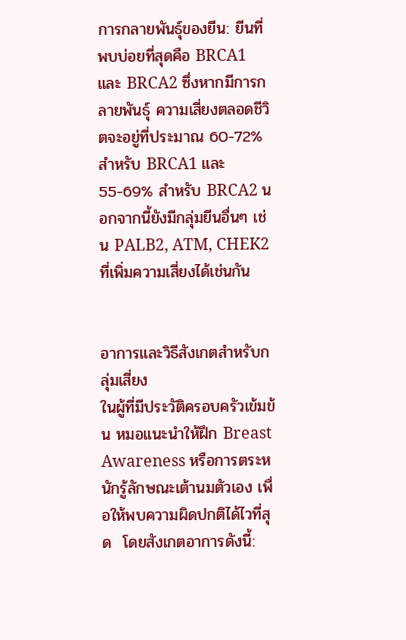การกลายพันธุ์ของยีน: ยีนที่พบบ่อยที่สุดคือ BRCA1 และ BRCA2 ซึ่งหากมีการกลายพันธุ์ ความเสี่ยงตลอดชีวิตจะอยู่ที่ประมาณ 60-72% สำหรับ BRCA1 และ 55-69% สำหรับ BRCA2 นอกจากนี้ยังมีกลุ่มยีนอื่นๆ เช่น PALB2, ATM, CHEK2 ที่เพิ่มความเสี่ยงได้เช่นกัน


อาการและวิธีสังเกตสำหรับกลุ่มเสี่ยง
ในผู้ที่มีประวัติครอบครัวเข้มข้น หมอแนะนำให้ฝึก Breast Awareness หรือการตระหนักรู้ลักษณะเต้านมตัวเอง เพื่อให้พบความผิดปกติได้ไวที่สุด  โดยสังเกตอาการดังนี้: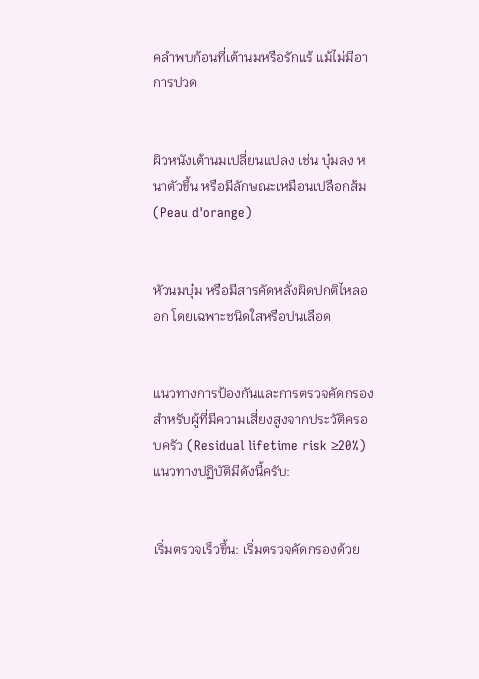คลำพบก้อนที่เต้านมหรือรักแร้ แม้ไม่มีอาการปวด


ผิวหนังเต้านมเปลี่ยนแปลง เช่น บุ๋มลง หนาตัวขึ้น หรือมีลักษณะเหมือนเปลือกส้ม (Peau d'orange)


หัวนมบุ๋ม หรือมีสารคัดหลั่งผิดปกติไหลออก โดยเฉพาะชนิดใสหรือปนเลือด


แนวทางการป้องกันและการตรวจคัดกรอง
สำหรับผู้ที่มีความเสี่ยงสูงจากประวัติครอบครัว (Residual lifetime risk ≥20%) แนวทางปฏิบัติมีดังนี้ครับ:


เริ่มตรวจเร็วขึ้น: เริ่มตรวจคัดกรองด้วย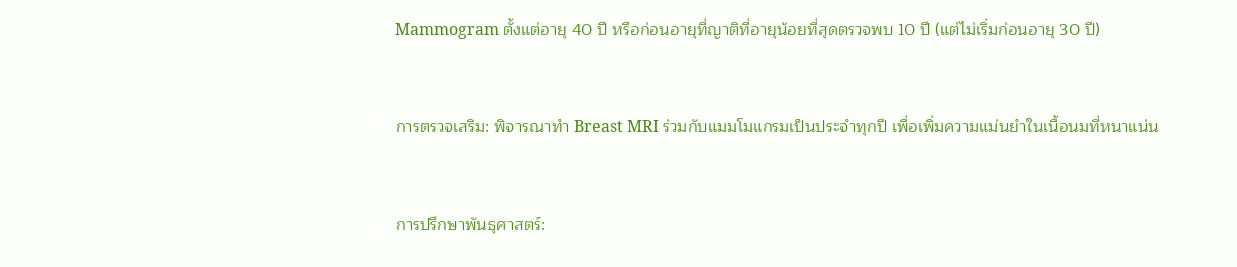Mammogram ตั้งแต่อายุ 40 ปี หรือก่อนอายุที่ญาติที่อายุน้อยที่สุดตรวจพบ 10 ปี (แต่ไม่เริ่มก่อนอายุ 30 ปี)


การตรวจเสริม: พิจารณาทำ Breast MRI ร่วมกับแมมโมแกรมเป็นประจำทุกปี เพื่อเพิ่มความแม่นยำในเนื้อนมที่หนาแน่น


การปรึกษาพันธุศาสตร์: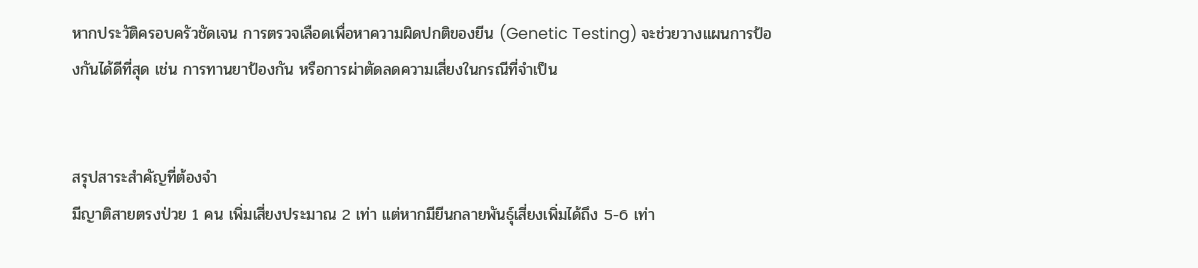หากประวัติครอบครัวชัดเจน การตรวจเลือดเพื่อหาความผิดปกติของยีน (Genetic Testing) จะช่วยวางแผนการป้องกันได้ดีที่สุด เช่น การทานยาป้องกัน หรือการผ่าตัดลดความเสี่ยงในกรณีที่จำเป็น


สรุปสาระสำคัญที่ต้องจำ
มีญาติสายตรงป่วย 1 คน เพิ่มเสี่ยงประมาณ 2 เท่า แต่หากมียีนกลายพันธุ์เสี่ยงเพิ่มได้ถึง 5-6 เท่า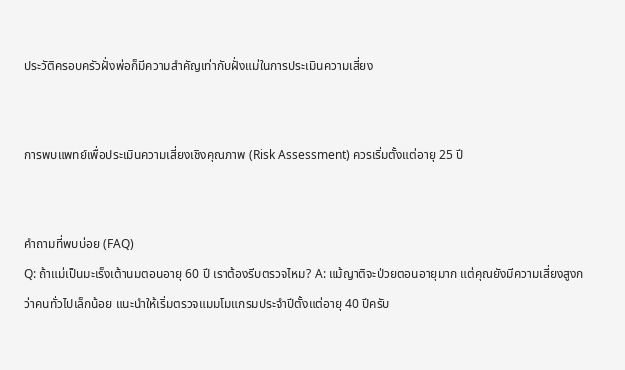ประวัติครอบครัวฝั่งพ่อก็มีความสำคัญเท่ากับฝั่งแม่ในการประเมินความเสี่ยง


การพบแพทย์เพื่อประเมินความเสี่ยงเชิงคุณภาพ (Risk Assessment) ควรเริ่มตั้งแต่อายุ 25 ปี


คำถามที่พบบ่อย (FAQ)
Q: ถ้าแม่เป็นมะเร็งเต้านมตอนอายุ 60 ปี เราต้องรีบตรวจไหม? A: แม้ญาติจะป่วยตอนอายุมาก แต่คุณยังมีความเสี่ยงสูงกว่าคนทั่วไปเล็กน้อย แนะนำให้เริ่มตรวจแมมโมแกรมประจำปีตั้งแต่อายุ 40 ปีครับ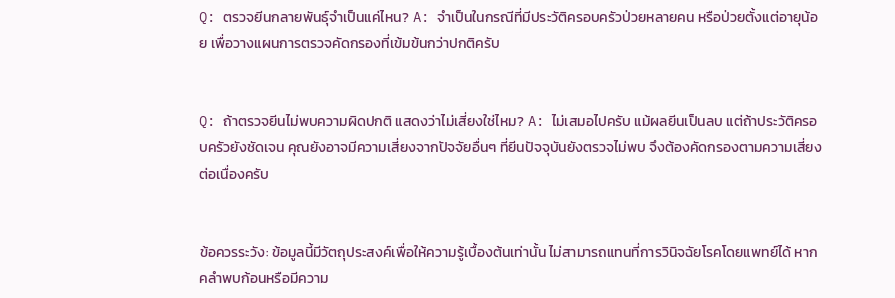Q: ตรวจยีนกลายพันธุ์จำเป็นแค่ไหน? A: จำเป็นในกรณีที่มีประวัติครอบครัวป่วยหลายคน หรือป่วยตั้งแต่อายุน้อย เพื่อวางแผนการตรวจคัดกรองที่เข้มข้นกว่าปกติครับ


Q: ถ้าตรวจยีนไม่พบความผิดปกติ แสดงว่าไม่เสี่ยงใช่ไหม? A: ไม่เสมอไปครับ แม้ผลยีนเป็นลบ แต่ถ้าประวัติครอบครัวยังชัดเจน คุณยังอาจมีความเสี่ยงจากปัจจัยอื่นๆ ที่ยีนปัจจุบันยังตรวจไม่พบ จึงต้องคัดกรองตามความเสี่ยงต่อเนื่องครับ


ข้อควรระวัง: ข้อมูลนี้มีวัตถุประสงค์เพื่อให้ความรู้เบื้องต้นเท่านั้น ไม่สามารถแทนที่การวินิจฉัยโรคโดยแพทย์ได้ หากคลำพบก้อนหรือมีความ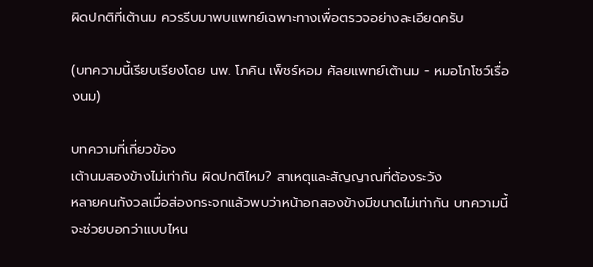ผิดปกติที่เต้านม ควรรีบมาพบแพทย์เฉพาะทางเพื่อตรวจอย่างละเอียดครับ

(บทความนี้เรียบเรียงโดย นพ. โภคิน เพ็ชร์หอม ศัลยแพทย์เต้านม - หมอโภโชว์เรื่องนม)

บทความที่เกี่ยวข้อง
เต้านมสองข้างไม่เท่ากัน ผิดปกติไหม? สาเหตุและสัญญาณที่ต้องระวัง
หลายคนกังวลเมื่อส่องกระจกแล้วพบว่าหน้าอกสองข้างมีขนาดไม่เท่ากัน บทความนี้จะช่วยบอกว่าแบบไหน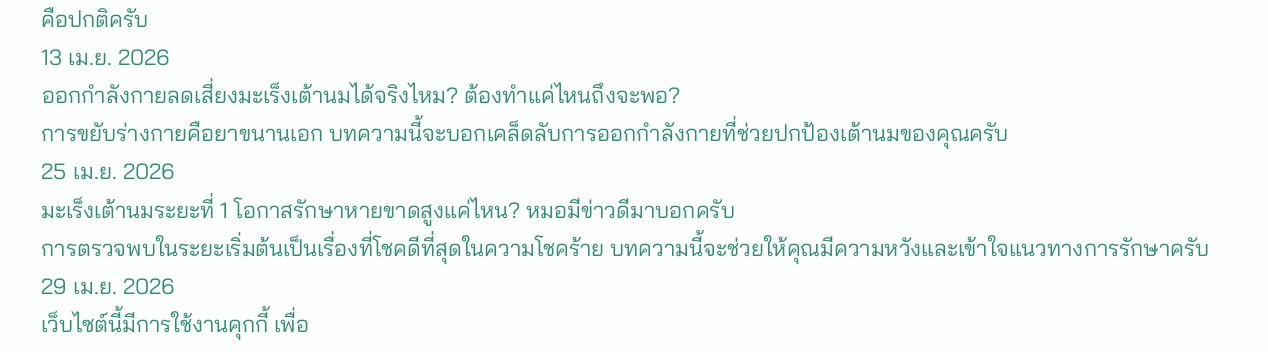คือปกติครับ
13 เม.ย. 2026
ออกกำลังกายลดเสี่ยงมะเร็งเต้านมได้จริงไหม? ต้องทำแค่ไหนถึงจะพอ?
การขยับร่างกายคือยาขนานเอก บทความนี้จะบอกเคล็ดลับการออกกำลังกายที่ช่วยปกป้องเต้านมของคุณครับ
25 เม.ย. 2026
มะเร็งเต้านมระยะที่ 1 โอกาสรักษาหายขาดสูงแค่ไหน? หมอมีข่าวดีมาบอกครับ
การตรวจพบในระยะเริ่มต้นเป็นเรื่องที่โชคดีที่สุดในความโชคร้าย บทความนี้จะช่วยให้คุณมีความหวังและเข้าใจแนวทางการรักษาครับ
29 เม.ย. 2026
เว็บไซต์นี้มีการใช้งานคุกกี้ เพื่อ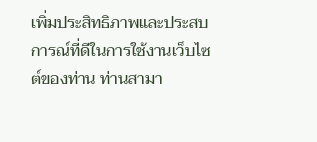เพิ่มประสิทธิภาพและประสบการณ์ที่ดีในการใช้งานเว็บไซต์ของท่าน ท่านสามา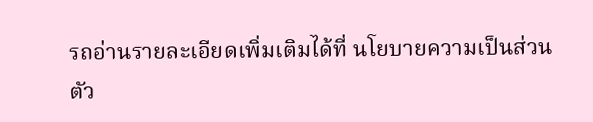รถอ่านรายละเอียดเพิ่มเติมได้ที่ นโยบายความเป็นส่วนตัว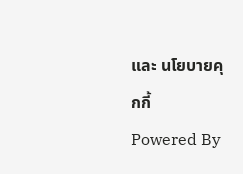และ นโยบายคุกกี้
Powered By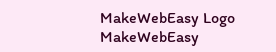MakeWebEasy Logo MakeWebEasy